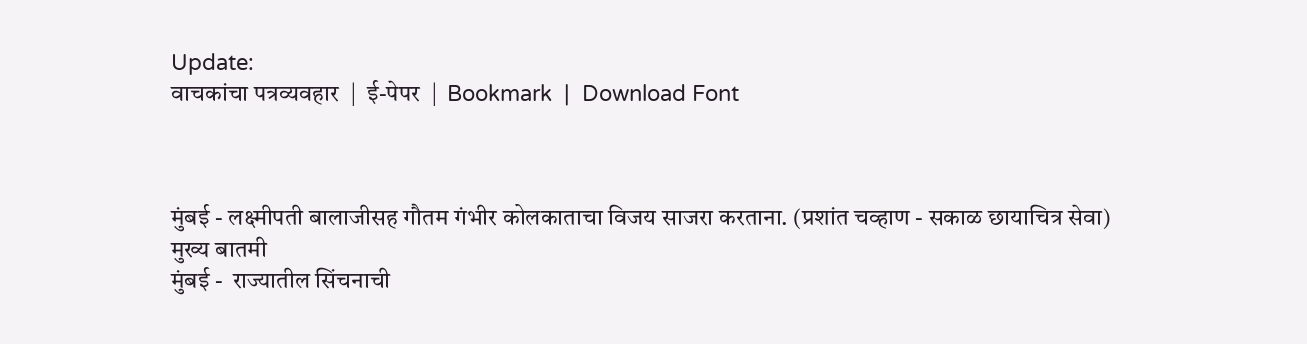Update:
वाचकांचा पत्रव्यवहार  |  ई-पेपर  |  Bookmark  |  Download Font



मुंबई - लक्ष्मीपती बालाजीसह गौतम गंभीर कोलकाताचा विजय साजरा करताना. (प्रशांत चव्हाण - सकाळ छायाचित्र सेवा)
मुख्य बातमी
मुंबई -  राज्यातील सिंचनाची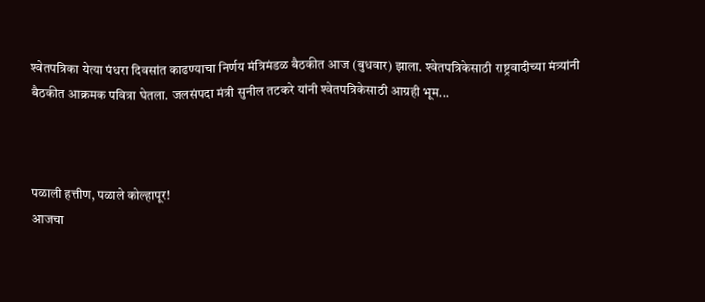श्‍वेतपत्रिका येत्या पंधरा दिवसांत काढण्याचा निर्णय मंत्रिमंडळ बैठकीत आज (बुधवार) झाला. श्‍वेतपत्रिकेसाठी राष्ट्रवादीच्या मंत्र्यांनी बैठकीत आक्रमक पवित्रा घेतला. जलसंपदा मंत्री सुनील तटकरे यांनी श्‍वेतपत्रिकेसाठी आग्रही भूम...



पळाली हत्तीण, पळाले कोल्हापूर!
आजचा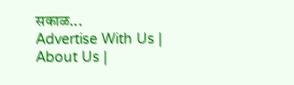सकाळ...
Advertise With Us | About Us |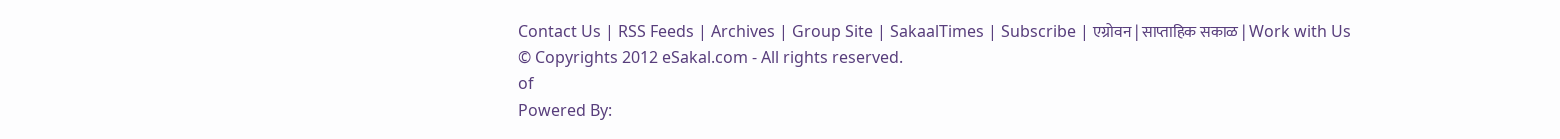Contact Us | RSS Feeds | Archives | Group Site | SakaalTimes | Subscribe | एग्रोवन | साप्ताहिक सकाळ | Work with Us
© Copyrights 2012 eSakal.com - All rights reserved.
of
Powered By: